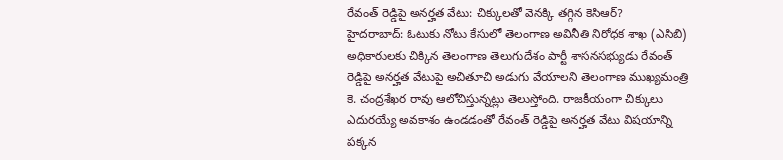రేవంత్ రెడ్డిపై అనర్హత వేటు: చిక్కులతో వెనక్కి తగ్గిన కెసిఆర్?
హైదరాబాద్: ఓటుకు నోటు కేసులో తెలంగాణ అవినీతి నిరోధక శాఖ (ఎసిబి) అధికారులకు చిక్కిన తెలంగాణ తెలుగుదేశం పార్టీ శాసనసభ్యుడు రేవంత్ రెడ్డిపై అనర్హత వేటుపై అచితూచి అడుగు వేయాలని తెలంగాణ ముఖ్యమంత్రి కె. చంద్రశేఖర రావు ఆలోచిస్తున్నట్లు తెలుస్తోంది. రాజకీయంగా చిక్కులు ఎదురయ్యే అవకాశం ఉండడంతో రేవంత్ రెడ్డిపై అనర్హత వేటు విషయాన్ని పక్కన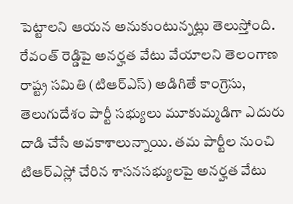పెట్టాలని ఆయన అనుకుంటున్నట్లు తెలుస్తోంది.
రేవంత్ రెడ్డిపై అనర్హత వేటు వేయాలని తెలంగాణ రాష్ట్ర సమితి (టిఆర్ఎస్) అడిగితే కాంగ్రెసు, తెలుగుదేశం పార్టీ సభ్యులు మూకుమ్మడిగా ఎదురు దాడి చేసే అవకాశాలున్నాయి. తమ పార్టీల నుంచి టిఆర్ఎస్లో చేరిన శాసనసభ్యులపై అనర్హత వేటు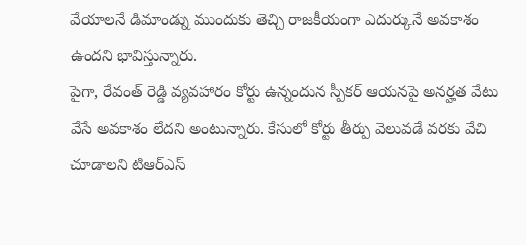వేయాలనే డిమాండ్ను ముందుకు తెచ్చి రాజకీయంగా ఎదుర్కునే అవకాశం ఉందని భావిస్తున్నారు.
పైగా, రేవంత్ రెడ్డి వ్యవహారం కోర్టు ఉన్నందున స్పీకర్ ఆయనపై అనర్హత వేటు వేసే అవకాశం లేదని అంటున్నారు. కేసులో కోర్టు తీర్పు వెలువడే వరకు వేచి చూడాలని టిఆర్ఎస్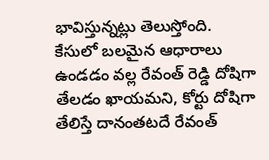భావిస్తున్నట్లు తెలుస్తోంది. కేసులో బలమైన ఆధారాలు ఉండడం వల్ల రేవంత్ రెడ్డి దోషిగా తేలడం ఖాయమని, కోర్టు దోషిగా తేలిస్తే దానంతటదే రేవంత్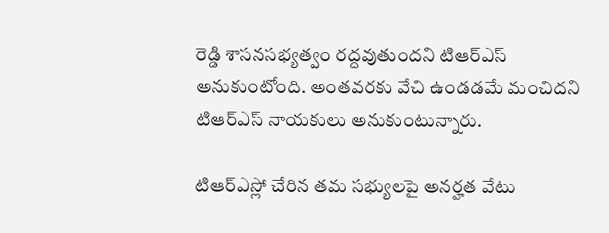రెడ్డి శాసనసభ్యత్వం రద్దవుతుందని టిఆర్ఎస్ అనుకుంటోంది. అంతవరకు వేచి ఉండడమే మంచిదని టిఆర్ఎస్ నాయకులు అనుకుంటున్నారు.

టిఆర్ఎస్లో చేరిన తమ సభ్యులపై అనర్హత వేటు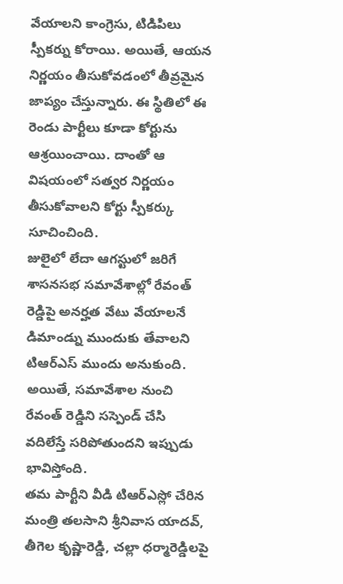వేయాలని కాంగ్రెసు, టిడిపిలు స్పీకర్ను కోరాయి. అయితే, ఆయన నిర్ణయం తీసుకోవడంలో తీవ్రమైన జాప్యం చేస్తున్నారు. ఈ స్థితిలో ఈ రెండు పార్టీలు కూడా కోర్టును ఆశ్రయించాయి. దాంతో ఆ విషయంలో సత్వర నిర్ణయం తీసుకోవాలని కోర్టు స్పీకర్కు సూచించింది.
జులైలో లేదా ఆగస్టులో జరిగే శాసనసభ సమావేశాల్లో రేవంత్ రెడ్డిపై అనర్హత వేటు వేయాలనే డిమాండ్ను ముందుకు తేవాలని టిఆర్ఎస్ ముందు అనుకుంది. అయితే, సమావేశాల నుంచి రేవంత్ రెడ్డిని సస్పెండ్ చేసి వదిలేస్తే సరిపోతుందని ఇప్పుడు భావిస్తోంది.
తమ పార్టీని వీడి టిఆర్ఎస్లో చేరిన మంత్రి తలసాని శ్రీనివాస యాదవ్, తీగెల కృష్ణారెడ్డి, చల్లా ధర్మారెడ్డిలపై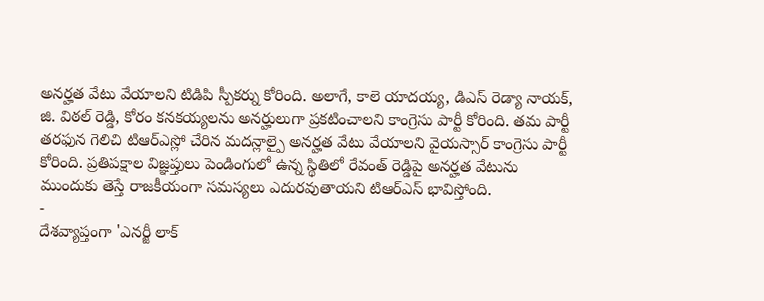అనర్హత వేటు వేయాలని టిడిపి స్పీకర్ను కోరింది. అలాగే, కాలె యాదయ్య, డిఎస్ రెడ్యా నాయక్, జి. విఠల్ రెడ్డి, కోరం కనకయ్యలను అనర్హులుగా ప్రకటించాలని కాంగ్రెసు పార్టీ కోరింది. తమ పార్టీ తరఫున గెలిచి టిఆర్ఎస్లో చేరిన మదన్లాల్పై అనర్హత వేటు వేయాలని వైయస్సార్ కాంగ్రెసు పార్టీ కోరింది. ప్రతిపక్షాల విజ్ఞప్తులు పెండింగులో ఉన్న స్థితిలో రేవంత్ రెడ్డిపై అనర్హత వేటును ముందుకు తెస్తే రాజకీయంగా సమస్యలు ఎదురవుతాయని టిఆర్ఎస్ భావిస్తోంది.
-
దేశవ్యాప్తంగా 'ఎనర్జీ లాక్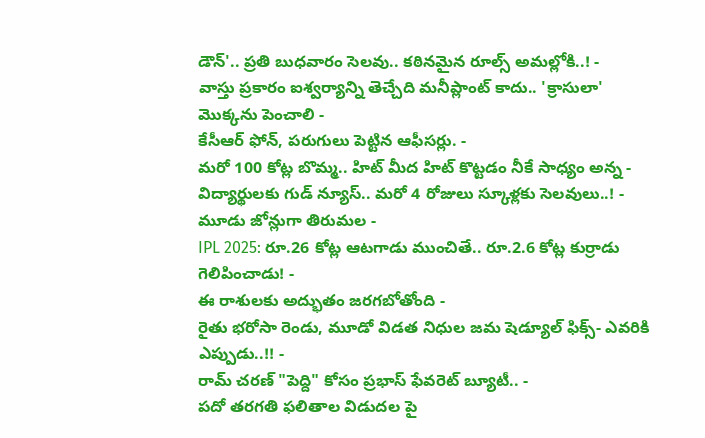డౌన్'.. ప్రతి బుధవారం సెలవు.. కఠినమైన రూల్స్ అమల్లోకి..! -
వాస్తు ప్రకారం ఐశ్వర్యాన్ని తెచ్చేది మనీప్లాంట్ కాదు.. 'క్రాసులా' మొక్కను పెంచాలి -
కేసీఆర్ ఫోన్, పరుగులు పెట్టిన ఆఫీసర్లు. -
మరో 100 కోట్ల బొమ్మ.. హిట్ మీద హిట్ కొట్టడం నీకే సాధ్యం అన్న -
విద్యార్థులకు గుడ్ న్యూస్.. మరో 4 రోజులు స్కూళ్లకు సెలవులు..! -
మూడు జోన్లుగా తిరుమల -
IPL 2025: రూ.26 కోట్ల ఆటగాడు ముంచితే.. రూ.2.6 కోట్ల కుర్రాడు గెలిపించాడు! -
ఈ రాశులకు అద్భుతం జరగబోతోంది -
రైతు భరోసా రెండు, మూడో విడత నిధుల జమ షెడ్యూల్ ఫిక్స్- ఎవరికి ఎప్పుడు..!! -
రామ్ చరణ్ "పెద్ది" కోసం ప్రభాస్ ఫేవరెట్ బ్యూటీ.. -
పదో తరగతి ఫలితాల విడుదల పై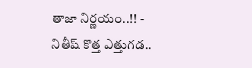తాజా నిర్ణయం..!! -
నితీష్ కొత్త ఎత్తుగడ..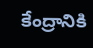కేంద్రానికి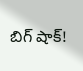బిగ్ షాక్!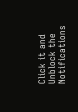Click it and Unblock the Notifications